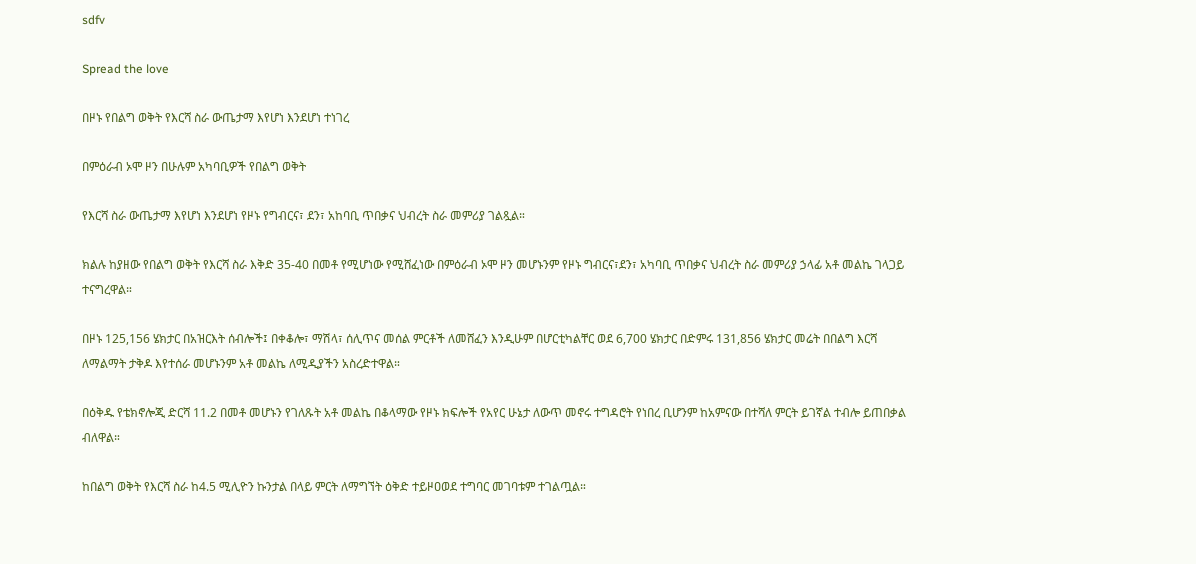sdfv

Spread the love

በዞኑ የበልግ ወቅት የእርሻ ስራ ውጤታማ እየሆነ እንደሆነ ተነገረ

በምዕራብ ኦሞ ዞን በሁሉም አካባቢዎች የበልግ ወቅት

የእርሻ ስራ ውጤታማ እየሆነ እንደሆነ የዞኑ የግብርና፣ ደን፣ አከባቢ ጥበቃና ህብረት ስራ መምሪያ ገልጿል።

ክልሉ ከያዘው የበልግ ወቅት የእርሻ ስራ እቅድ 35-40 በመቶ የሚሆነው የሚሸፈነው በምዕራብ ኦሞ ዞን መሆኑንም የዞኑ ግብርና፣ደን፣ አካባቢ ጥበቃና ህብረት ስራ መምሪያ ኃላፊ አቶ መልኬ ገላጋይ ተናግረዋል።

በዞኑ 125,156 ሄክታር በአዝርእት ሰብሎች፤ በቀቆሎ፣ ማሽላ፣ ሰሊጥና መሰል ምርቶች ለመሸፈን እንዲሁም በሆርቲካልቸር ወደ 6,700 ሄክታር በድምሩ 131,856 ሄክታር መሬት በበልግ እርሻ ለማልማት ታቅዶ እየተሰራ መሆኑንም አቶ መልኬ ለሚዲያችን አስረድተዋል።

በዕቅዱ የቴክኖሎጂ ድርሻ 11.2 በመቶ መሆኑን የገለጹት አቶ መልኬ በቆላማው የዞኑ ክፍሎች የአየር ሁኔታ ለውጥ መኖሩ ተግዳሮት የነበረ ቢሆንም ከአምናው በተሻለ ምርት ይገኛል ተብሎ ይጠበቃል ብለዋል።

ከበልግ ወቅት የእርሻ ስራ ከ4.5 ሚሊዮን ኩንታል በላይ ምርት ለማግኘት ዕቅድ ተይዞዐወደ ተግባር መገባቱም ተገልጧል።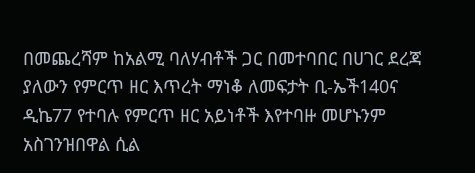በመጨረሻም ከአልሚ ባለሃብቶች ጋር በመተባበር በሀገር ደረጃ ያለውን የምርጥ ዘር እጥረት ማነቆ ለመፍታት ቢ-ኤች140ና ዲኬ77 የተባሉ የምርጥ ዘር አይነቶች እየተባዙ መሆኑንም አስገንዝበዋል ሲል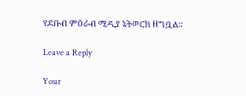የደቡብ ምዕራብ ሚዲያ ኔትወርክ ዘግቧል።

Leave a Reply

Your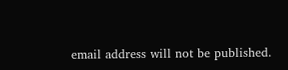email address will not be published.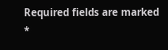Required fields are marked *